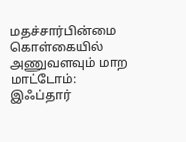மதச்சார்பின்மை கொள்கையில் அணுவளவும் மாற மாட்டோம்: இஃப்தார்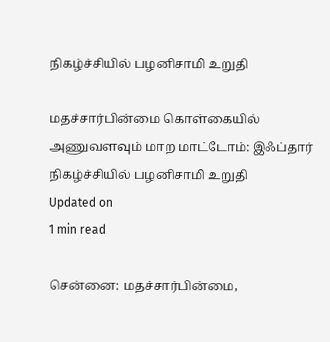நிகழ்ச்சியில் பழனிசாமி உறுதி

மதச்சார்பின்மை கொள்கையில் அணுவளவும் மாற மாட்டோம்: இஃப்தார் நிகழ்ச்சியில் பழனிசாமி உறுதி
Updated on
1 min read

சென்னை: மதச்சார்பின்மை,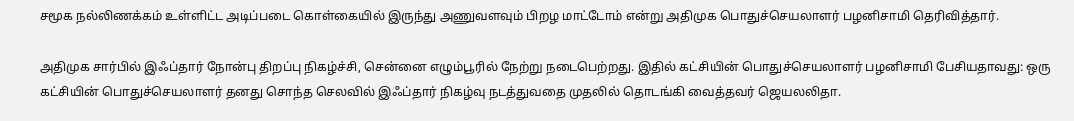சமூக நல்லிணக்கம் உள்ளிட்ட அடிப்படை கொள்கையில் இருந்து அணுவளவும் பிறழ மாட்டோம் என்று அதிமுக பொதுச்செயலாளர் பழனிசாமி தெரிவித்தார்.

அதிமுக சார்பில் இஃப்தார் நோன்பு திறப்பு நிகழ்ச்சி, சென்னை எழும்பூரில் நேற்று நடைபெற்றது. இதில் கட்சியின் பொதுச்செயலாளர் பழனிசாமி பேசியதாவது: ஒரு கட்சியின் பொதுச்செயலாளர் தனது சொந்த செலவில் இஃப்தார் நிகழ்வு நடத்துவதை முதலில் தொடங்கி வைத்தவர் ஜெயலலிதா.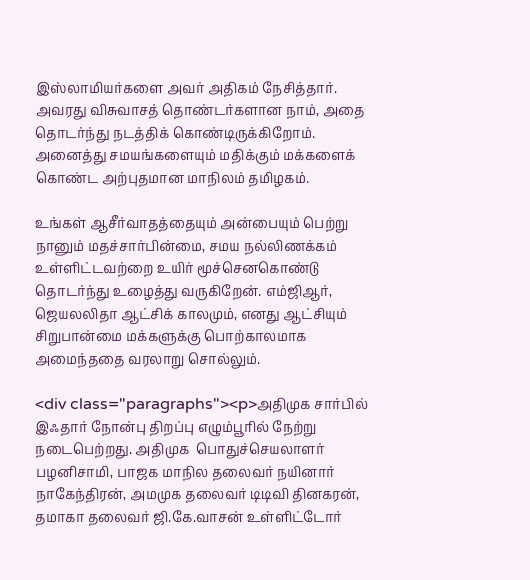இஸ்லாமியர்களை அவர் அதிகம் நேசித்தார். அவரது விசுவாசத் தொண்டர்களான நாம், அதை தொடர்ந்து நடத்திக் கொண்டிருக்கிறோம். அனைத்து சமயங்களையும் மதிக்கும் மக்களைக் கொண்ட அற்புதமான மாநிலம் தமிழகம்.

உங்கள் ஆசீர்வாதத்தையும் அன்பையும் பெற்று நானும் மதச்சார்பின்மை, சமய நல்லிணக்கம் உள்ளிட்டவற்றை உயிர் மூச்செனகொண்டு தொடர்ந்து உழைத்து வருகிறேன். எம்ஜிஆர், ஜெயலலிதா ஆட்சிக் காலமும், எனது ஆட்சியும் சிறுபான்மை மக்களுக்கு பொற்காலமாக அமைந்ததை வரலாறு சொல்லும்.

<div class="paragraphs"><p>அதிமுக சார்பில் இஃதார் நோன்பு திறப்பு எழும்பூரில் நேற்று நடைபெற்றது. அதிமுக  பொதுச்செயலாளர் பழனிசாமி, பாஜக மாநில தலைவர் நயினார் நாகேந்திரன், அமமுக தலைவர் டிடிவி தினகரன், தமாகா தலைவர் ஜி.கே.வாசன் உள்ளிட்டோர்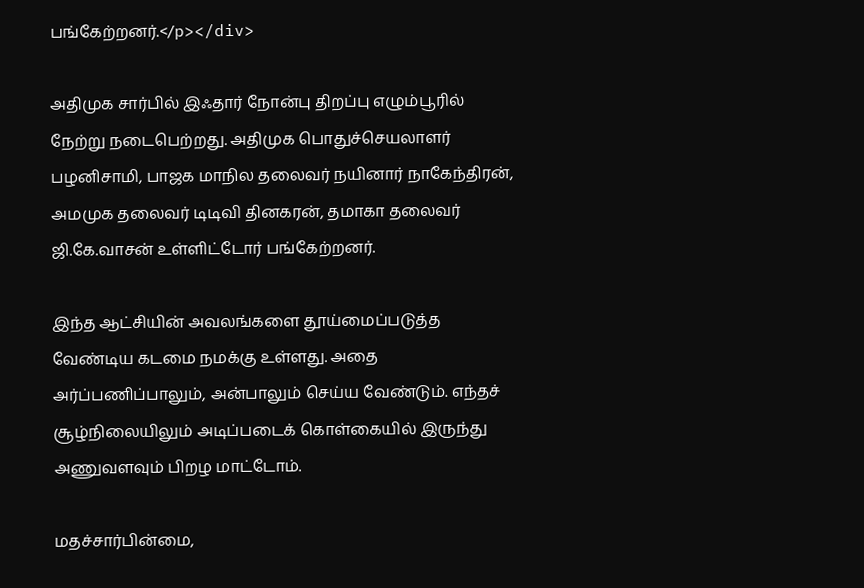பங்கேற்றனர்.</p></div>

அதிமுக சார்பில் இஃதார் நோன்பு திறப்பு எழும்பூரில் நேற்று நடைபெற்றது. அதிமுக பொதுச்செயலாளர் பழனிசாமி, பாஜக மாநில தலைவர் நயினார் நாகேந்திரன், அமமுக தலைவர் டிடிவி தினகரன், தமாகா தலைவர் ஜி.கே.வாசன் உள்ளிட்டோர் பங்கேற்றனர்.

இந்த ஆட்சியின் அவலங்களை தூய்மைப்படுத்த வேண்டிய கடமை நமக்கு உள்ளது. அதை அர்ப்பணிப்பாலும், அன்பாலும் செய்ய வேண்டும். எந்தச் சூழ்நிலையிலும் அடிப்படைக் கொள்கையில் இருந்து அணுவளவும் பிறழ மாட்டோம்.

மதச்சார்பின்மை,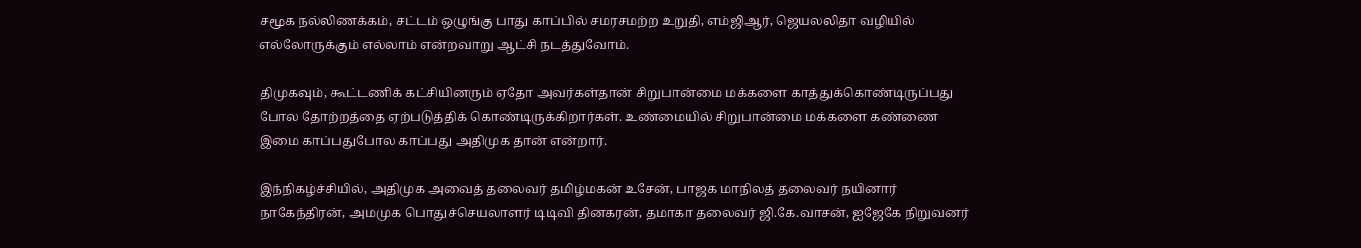சமூக நல்லிணக்கம், சட்டம் ஒழுங்கு பாது காப்பில் சமரசமற்ற உறுதி, எம்ஜிஆர், ஜெயலலிதா வழியில் எல்லோருக்கும் எல்லாம் என்றவாறு ஆட்சி நடத்துவோம்.

திமுகவும், கூட்டணிக் கட்சியினரும் ஏதோ அவர்கள்தான் சிறுபான்மை மக்களை காத்துக்கொண்டிருப்பது போல தோற்றத்தை ஏற்படுத்திக் கொண்டிருக்கிறார்கள். உண்மையில் சிறுபான்மை மக்களை கண்ணை இமை காப்பதுபோல காப்பது அதிமுக தான் என்றார்.

இந்நிகழ்ச்சியில், அதிமுக அவைத் தலைவர் தமிழ்மகன் உசேன், பாஜக மாநிலத் தலைவர் நயினார் நாகேந்திரன், அமமுக பொதுச்செயலாளர் டிடிவி தினகரன், தமாகா தலைவர் ஜி.கே.வாசன், ஐஜேகே நிறுவனர்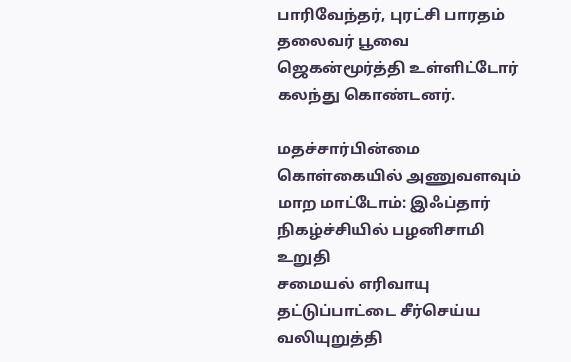பாரிவேந்தர், புரட்சி பாரதம் தலைவர் பூவை ஜெகன்மூர்த்தி உள்ளிட்டோர் கலந்து கொண்டனர்.

மதச்சார்பின்மை கொள்கையில் அணுவளவும் மாற மாட்டோம்: இஃப்தார் நிகழ்ச்சியில் பழனிசாமி உறுதி
சமையல் எரிவாயு தட்டுப்பாட்டை சீர்செய்ய வலியுறுத்தி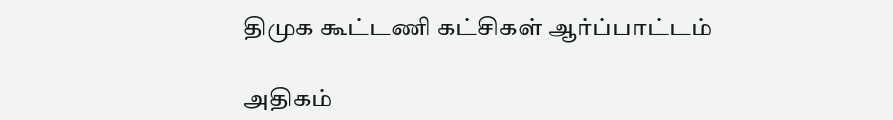திமுக கூட்டணி கட்சிகள் ஆர்ப்பாட்டம்

அதிகம்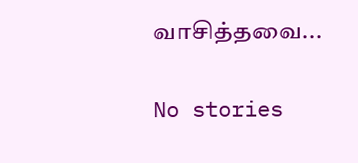வாசித்தவை...

No stories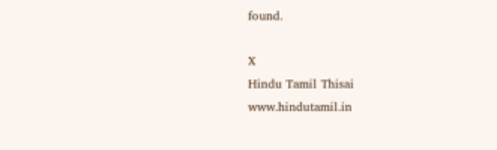found.

X
Hindu Tamil Thisai
www.hindutamil.in